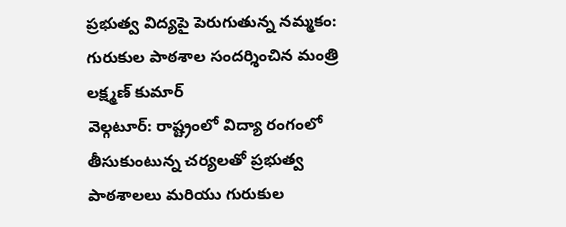ప్రభుత్వ విద్యపై పెరుగుతున్న నమ్మకం: గురుకుల పాఠశాల సందర్శించిన మంత్రి లక్ష్మణ్ కుమార్
వెల్గటూర్: రాష్ట్రంలో విద్యా రంగంలో తీసుకుంటున్న చర్యలతో ప్రభుత్వ పాఠశాలలు మరియు గురుకుల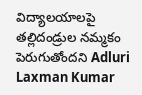విద్యాలయాలపై తల్లిదండ్రుల నమ్మకం పెరుగుతోందని Adluri Laxman Kumar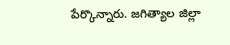పేర్కొన్నారు. జగిత్యాల జిల్లా